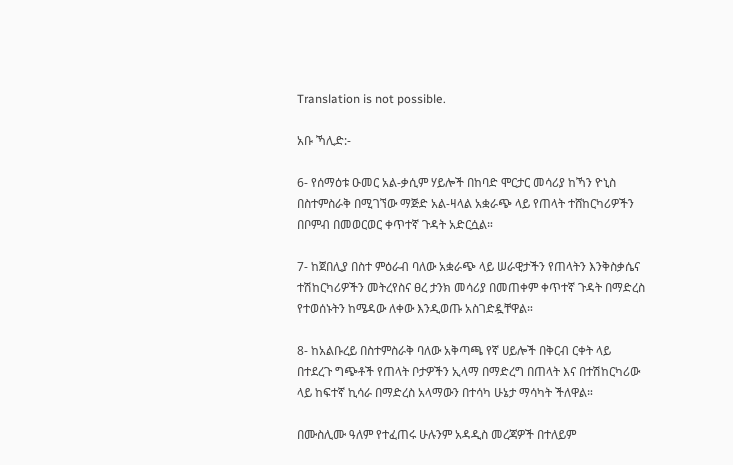Translation is not possible.

አቡ ኻሊድ:-

6- የሰማዕቱ ዑመር አል-ቃሲም ሃይሎች በከባድ ሞርታር መሳሪያ ከኻን ዮኒስ በስተምስራቅ በሚገኘው ማጅድ አል-ዛላል አቋራጭ ላይ የጠላት ተሸከርካሪዎችን በቦምብ በመወርወር ቀጥተኛ ጉዳት አድርሷል።

7- ከጀበሊያ በስተ ምዕራብ ባለው አቋራጭ ላይ ሠራዊታችን የጠላትን እንቅስቃሴና ተሽከርካሪዎችን መትረየስና ፀረ ታንክ መሳሪያ በመጠቀም ቀጥተኛ ጉዳት በማድረስ የተወሰኑትን ከሜዳው ለቀው እንዲወጡ አስገድዷቸዋል።

8- ከአልቡረይ በስተምስራቅ ባለው አቅጣጫ የኛ ሀይሎች በቅርብ ርቀት ላይ በተደረጉ ግጭቶች የጠላት ቦታዎችን ኢላማ በማድረግ በጠላት እና በተሽከርካሪው ላይ ከፍተኛ ኪሳራ በማድረስ አላማውን በተሳካ ሁኔታ ማሳካት ችለዋል።

በሙስሊሙ ዓለም የተፈጠሩ ሁሉንም አዳዲስ መረጃዎች በተለይም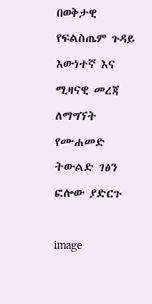በወቅታዊ የፍልስጤም ጉዳይ እውነተኛ እና ሚዛናዊ መረጃ ለማግኘት የሙሐመድ ትውልድ ገፅን ፎሎው ያድርጉ

image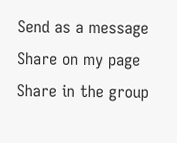Send as a message
Share on my page
Share in the group